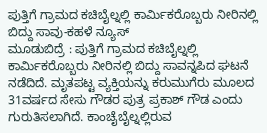ಪುತ್ತಿಗೆ ಗ್ರಾಮದ ಕಚಿಬೈಲ್ನಲ್ಲಿ ಕಾರ್ಮಿಕರೊಬ್ಬರು ನೀರಿನಲ್ಲಿ ಬಿದ್ದು ಸಾವು-ಕಹಳೆ ನ್ಯೂಸ್
ಮೂಡುಬಿದ್ರೆ : ಪುತ್ತಿಗೆ ಗ್ರಾಮದ ಕಚಿಬೈಲ್ನಲ್ಲಿ ಕಾರ್ಮಿಕರೊಬ್ಬರು ನೀರಿನಲ್ಲಿ ಬಿದ್ದು ಸಾವನ್ನಪಿದ ಘಟನೆ ನಡೆದಿದೆ. ಮೃತಪಟ್ಟ ವ್ಯಕ್ತಿಯನ್ನು ಕರುಮುಗೆರು ಮೂಲದ 31ವರ್ಷದ ಸೇಸು ಗೌಡರ ಪುತ್ರ ಪ್ರಕಾಶ್ ಗೌಡ ಎಂದು ಗುರುತಿಸಲಾಗಿದೆ. ಕಾಂಚೈಬೈಲ್ನಲ್ಲಿರುವ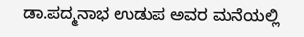ಡಾ.ಪದ್ಮನಾಭ ಉಡುಪ ಅವರ ಮನೆಯಲ್ಲಿ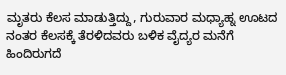ಮೃತರು ಕೆಲಸ ಮಾಡುತ್ತಿದ್ದು, ಗುರುವಾರ ಮಧ್ಯಾಹ್ನ ಊಟದ ನಂತರ ಕೆಲಸಕ್ಕೆ ತೆರಳಿದವರು ಬಳಿಕ ವೈದ್ಯರ ಮನೆಗೆ ಹಿಂದಿರುಗದೆ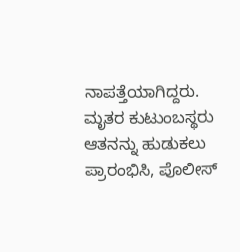ನಾಪತ್ತೆಯಾಗಿದ್ದರು. ಮೃತರ ಕುಟುಂಬಸ್ಥರು ಆತನನ್ನು ಹುಡುಕಲು ಪ್ರಾರಂಭಿಸಿ, ಪೊಲೀಸ್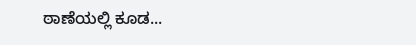ಠಾಣೆಯಲ್ಲಿ ಕೂಡ...